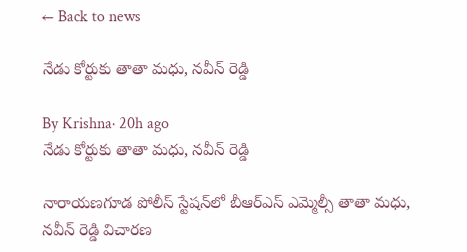← Back to news

నేడు కోర్టుకు తాతా మధు, నవీన్ రెడ్డి

By Krishna· 20h ago
నేడు కోర్టుకు తాతా మధు, నవీన్ రెడ్డి

నారాయణగూడ పోలీస్ స్టేషన్‌లో బీఆర్ఎస్ ఎమ్మెల్సీ తాతా మధు, నవీన్ రెడ్డి విచారణ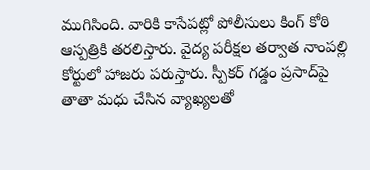ముగిసింది. వారికి కాసేపట్లో పోలీసులు కింగ్ కోఠి ఆస్పత్రికి తరలిస్తారు. వైద్య పరీక్షల తర్వాత నాంపల్లి కోర్టులో హాజరు పరుస్తారు. స్పీకర్‌ గడ్డం ప్రసాద్‌పై తాతా మధు చేసిన వ్యాఖ్యలతో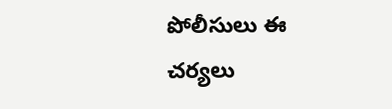పోలీసులు ఈ చర్యలు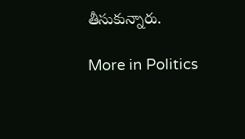తీసుకున్నారు.

More in Politics